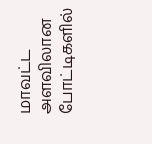மாவட்ட அளவிலான போட்டிகளில்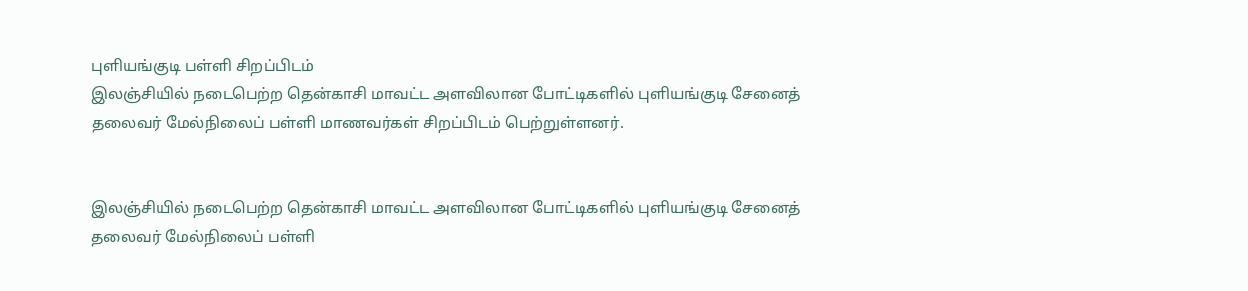புளியங்குடி பள்ளி சிறப்பிடம்
இலஞ்சியில் நடைபெற்ற தென்காசி மாவட்ட அளவிலான போட்டிகளில் புளியங்குடி சேனைத் தலைவர் மேல்நிலைப் பள்ளி மாணவர்கள் சிறப்பிடம் பெற்றுள்ளனர்.


இலஞ்சியில் நடைபெற்ற தென்காசி மாவட்ட அளவிலான போட்டிகளில் புளியங்குடி சேனைத் தலைவர் மேல்நிலைப் பள்ளி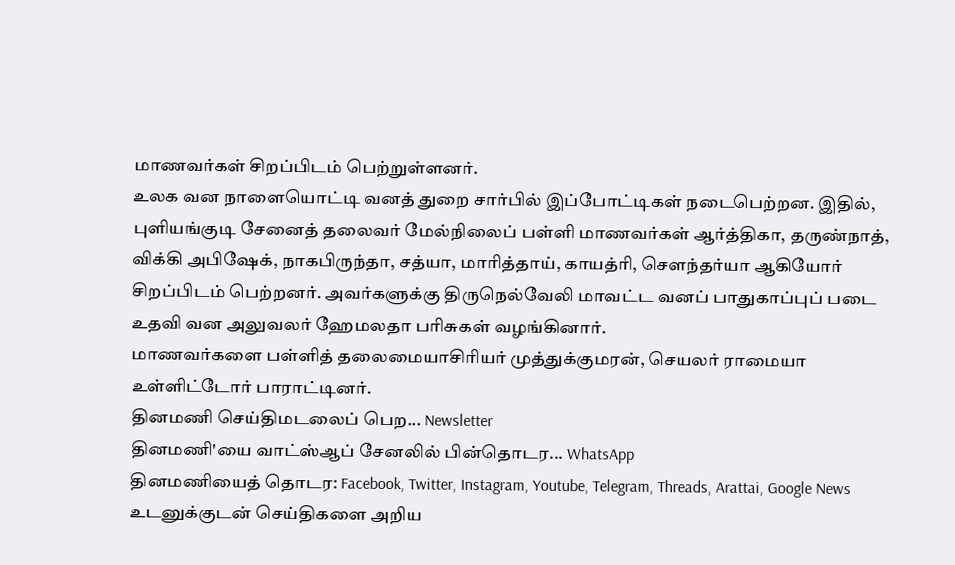மாணவர்கள் சிறப்பிடம் பெற்றுள்ளனர்.
உலக வன நாளையொட்டி வனத் துறை சார்பில் இப்போட்டிகள் நடைபெற்றன. இதில், புளியங்குடி சேனைத் தலைவர் மேல்நிலைப் பள்ளி மாணவர்கள் ஆர்த்திகா, தருண்நாத், விக்கி அபிஷேக், நாகபிருந்தா, சத்யா, மாரித்தாய், காயத்ரி, சௌந்தர்யா ஆகியோர் சிறப்பிடம் பெற்றனர். அவர்களுக்கு திருநெல்வேலி மாவட்ட வனப் பாதுகாப்புப் படை உதவி வன அலுவலர் ஹேமலதா பரிசுகள் வழங்கினார்.
மாணவர்களை பள்ளித் தலைமையாசிரியர் முத்துக்குமரன், செயலர் ராமையா உள்ளிட்டோர் பாராட்டினர்.
தினமணி செய்திமடலைப் பெற... Newsletter
தினமணி'யை வாட்ஸ்ஆப் சேனலில் பின்தொடர... WhatsApp
தினமணியைத் தொடர: Facebook, Twitter, Instagram, Youtube, Telegram, Threads, Arattai, Google News
உடனுக்குடன் செய்திகளை அறிய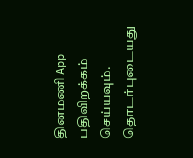தினமணி App பதிவிறக்கம் செய்யவும்.
தொடர்புடையது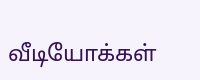வீடியோக்கள்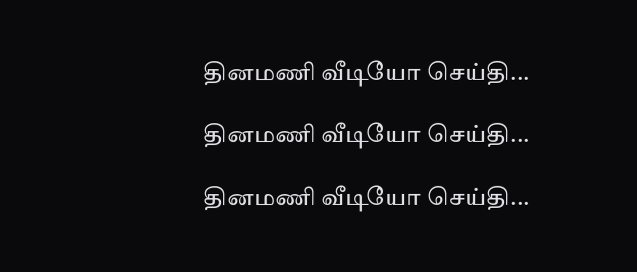தினமணி வீடியோ செய்தி...

தினமணி வீடியோ செய்தி...

தினமணி வீடியோ செய்தி...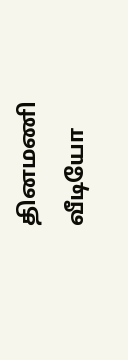தினமணி வீடியோ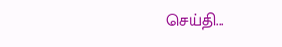செய்தி...